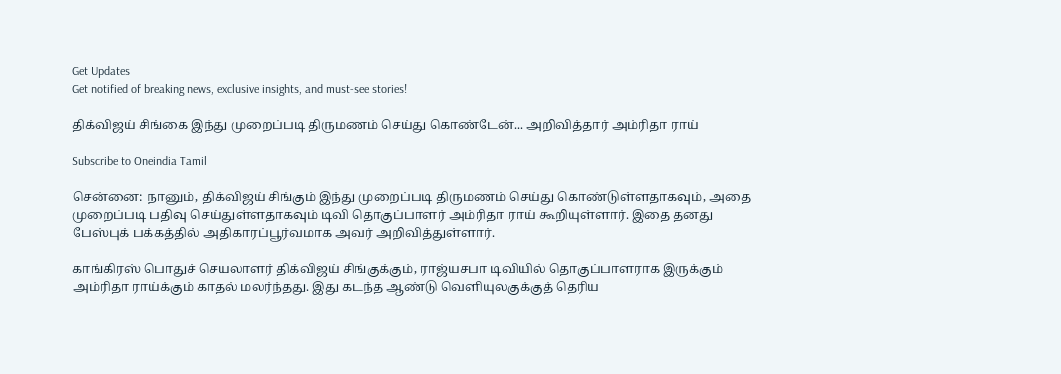Get Updates
Get notified of breaking news, exclusive insights, and must-see stories!

திக்விஜய் சிங்கை இந்து முறைப்படி திருமணம் செய்து கொண்டேன்... அறிவித்தார் அம்ரிதா ராய்

Subscribe to Oneindia Tamil

சென்னை: நானும், திக்விஜய் சிங்கும் இந்து முறைப்படி திருமணம் செய்து கொண்டுள்ளதாகவும், அதை முறைப்படி பதிவு செய்துள்ளதாகவும் டிவி தொகுப்பாளர் அம்ரிதா ராய் கூறியுள்ளார். இதை தனது பேஸ்புக் பக்கத்தில் அதிகாரப்பூர்வமாக அவர் அறிவித்துள்ளார்.

காங்கிரஸ் பொதுச் செயலாளர் திக்விஜய் சிங்குக்கும், ராஜ்யசபா டிவியில் தொகுப்பாளராக இருக்கும் அம்ரிதா ராய்க்கும் காதல் மலர்ந்தது. இது கடந்த ஆண்டு வெளியுலகுக்குத் தெரிய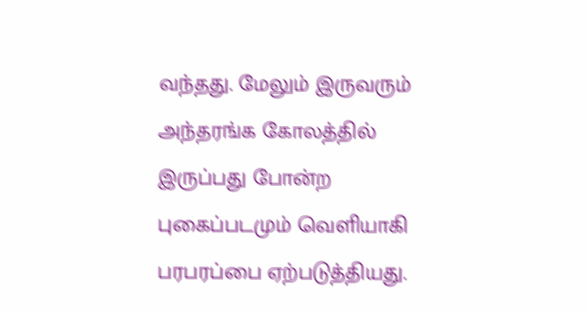வந்தது. மேலும் இருவரும் அந்தரங்க கோலத்தில் இருப்பது போன்ற புகைப்படமும் வெளியாகி பரபரப்பை ஏற்படுத்தியது.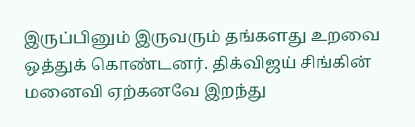இருப்பினும் இருவரும் தங்களது உறவை ஒத்துக் கொண்டனர். திக்விஜய் சிங்கின் மனைவி ஏற்கனவே இறந்து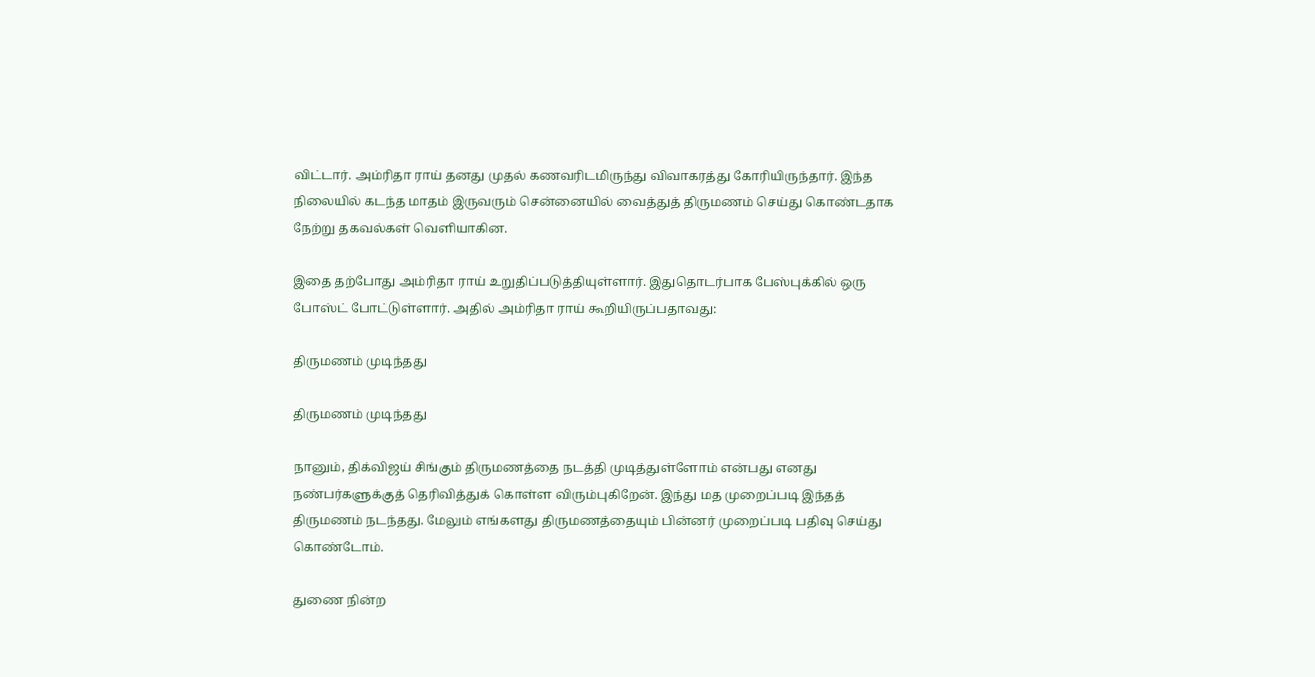விட்டார். அம்ரிதா ராய் தனது முதல் கணவரிடமிருந்து விவாகரத்து கோரியிருந்தார். இந்த நிலையில் கடந்த மாதம் இருவரும் சென்னையில் வைத்துத் திருமணம் செய்து கொண்டதாக நேற்று தகவல்கள் வெளியாகின.

இதை தற்போது அம்ரிதா ராய் உறுதிப்படுத்தியுள்ளார். இதுதொடர்பாக பேஸ்புக்கில் ஒரு போஸ்ட் போட்டுள்ளார். அதில் அம்ரிதா ராய் கூறியிருப்பதாவது:

திருமணம் முடிந்தது

திருமணம் முடிந்தது

நானும், திக்விஜய் சிங்கும் திருமணத்தை நடத்தி முடித்துள்ளோம் என்பது எனது நண்பர்களுக்குத் தெரிவித்துக் கொள்ள விரும்புகிறேன். இந்து மத முறைப்படி இந்தத் திருமணம் நடந்தது. மேலும் எங்களது திருமணத்தையும் பின்னர் முறைப்படி பதிவு செய்து கொண்டோம்.

துணை நின்ற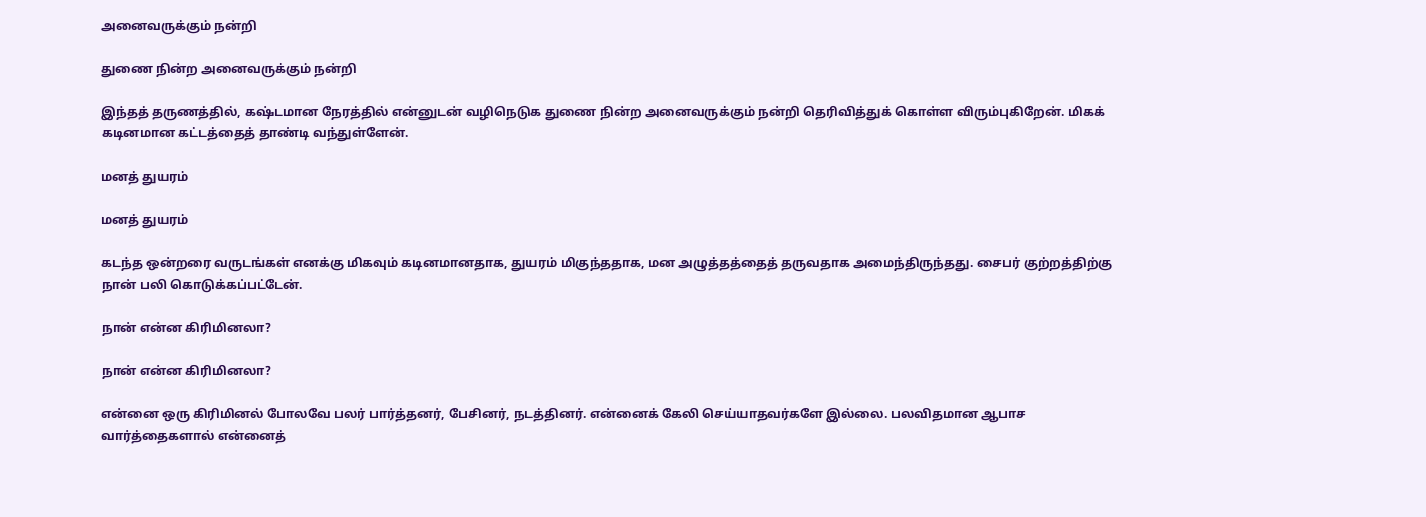அனைவருக்கும் நன்றி

துணை நின்ற அனைவருக்கும் நன்றி

இந்தத் தருணத்தில், கஷ்டமான நேரத்தில் என்னுடன் வழிநெடுக துணை நின்ற அனைவருக்கும் நன்றி தெரிவித்துக் கொள்ள விரும்புகிறேன். மிகக் கடினமான கட்டத்தைத் தாண்டி வந்துள்ளேன்.

மனத் துயரம்

மனத் துயரம்

கடந்த ஒன்றரை வருடங்கள் எனக்கு மிகவும் கடினமானதாக, துயரம் மிகுந்ததாக, மன அழுத்தத்தைத் தருவதாக அமைந்திருந்தது. சைபர் குற்றத்திற்கு நான் பலி கொடுக்கப்பட்டேன்.

நான் என்ன கிரிமினலா?

நான் என்ன கிரிமினலா?

என்னை ஒரு கிரிமினல் போலவே பலர் பார்த்தனர், பேசினர், நடத்தினர். என்னைக் கேலி செய்யாதவர்களே இல்லை. பலவிதமான ஆபாச வார்த்தைகளால் என்னைத்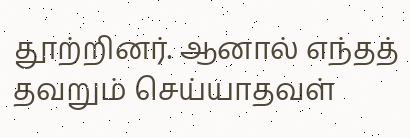தூற்றினர். ஆனால் எந்தத் தவறும் செய்யாதவள்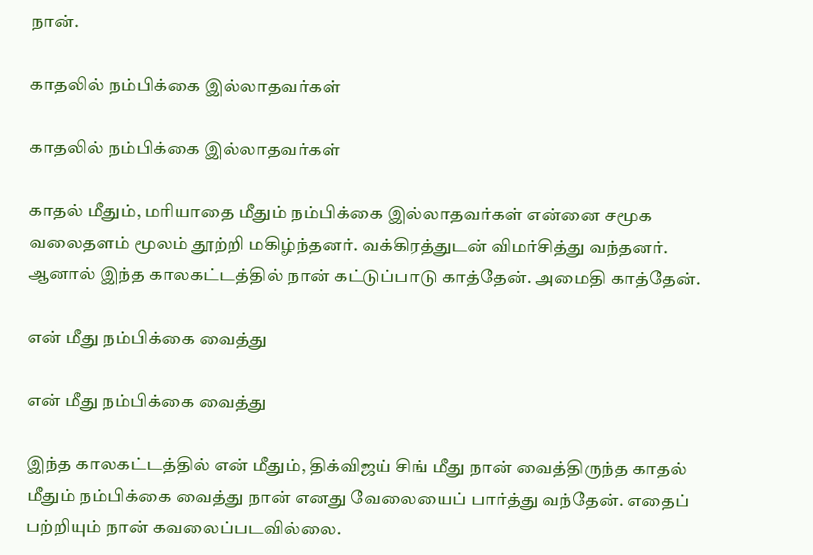நான்.

காதலில் நம்பிக்கை இல்லாதவர்கள்

காதலில் நம்பிக்கை இல்லாதவர்கள்

காதல் மீதும், மரியாதை மீதும் நம்பிக்கை இல்லாதவர்கள் என்னை சமூக வலைதளம் மூலம் தூற்றி மகிழ்ந்தனர். வக்கிரத்துடன் விமர்சித்து வந்தனர். ஆனால் இந்த காலகட்டத்தில் நான் கட்டுப்பாடு காத்தேன். அமைதி காத்தேன்.

என் மீது நம்பிக்கை வைத்து

என் மீது நம்பிக்கை வைத்து

இந்த காலகட்டத்தில் என் மீதும், திக்விஜய் சிங் மீது நான் வைத்திருந்த காதல் மீதும் நம்பிக்கை வைத்து நான் எனது வேலையைப் பார்த்து வந்தேன். எதைப் பற்றியும் நான் கவலைப்படவில்லை.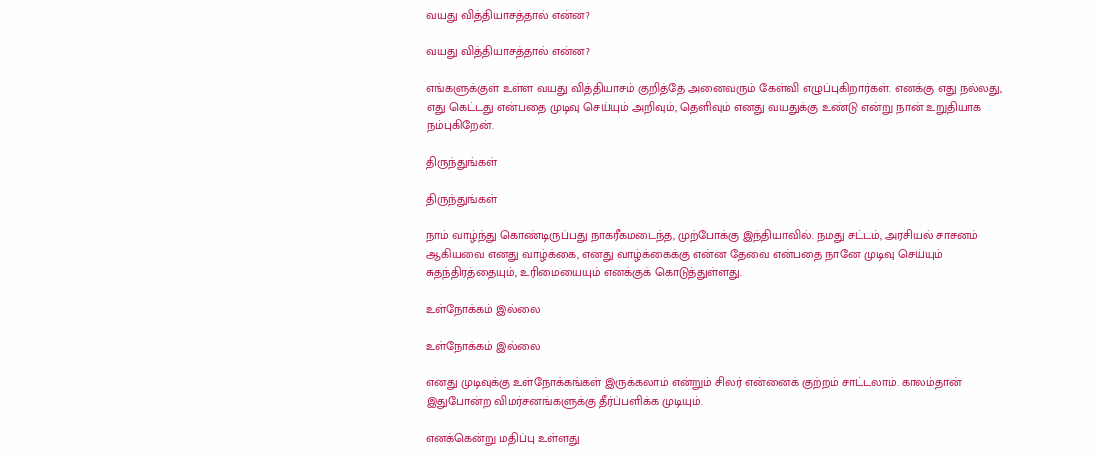வயது வித்தியாசத்தால் என்ன?

வயது வித்தியாசத்தால் என்ன?

எங்களுக்குள் உள்ள வயது வித்தியாசம் குறித்தே அனைவரும் கேள்வி எழுப்புகிறார்கள். எனக்கு எது நல்லது, எது கெட்டது என்பதை முடிவு செய்யும் அறிவும், தெளிவும் எனது வயதுக்கு உண்டு என்று நான் உறுதியாக நம்புகிறேன்.

திருந்துங்கள்

திருந்துங்கள்

நாம் வாழ்ந்து கொண்டிருப்பது நாகரீகமடைந்த, முற்போக்கு இந்தியாவில். நமது சட்டம், அரசியல் சாசனம் ஆகியவை எனது வாழ்க்கை, எனது வாழ்க்கைக்கு என்ன தேவை என்பதை நானே முடிவு செய்யும் சுதந்திரத்தையும், உரிமையையும் எனக்குக் கொடுத்துள்ளது.

உள்நோக்கம் இல்லை

உள்நோக்கம் இல்லை

எனது முடிவுக்கு உள்நோக்கங்கள் இருக்கலாம் என்றும் சிலர் என்னைக் குற்றம் சாட்டலாம். காலம்தான் இதுபோன்ற விமர்சனங்களுக்கு தீர்ப்பளிக்க முடியும்.

எனக்கென்று மதிப்பு உள்ளது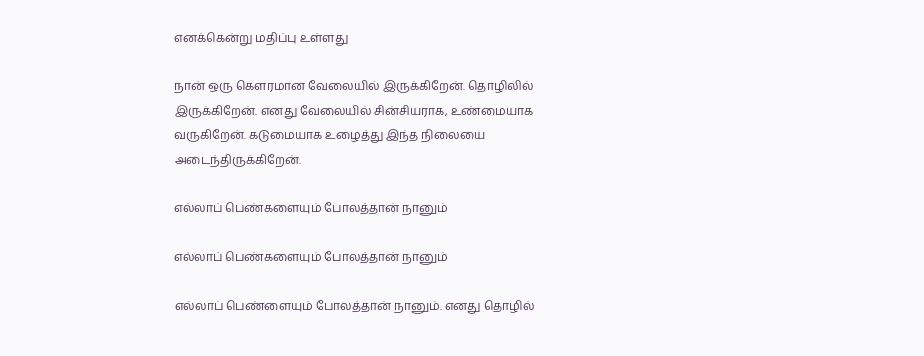எனக்கென்று மதிப்பு உள்ளது

நான் ஒரு கெளரமான வேலையில் இருக்கிறேன். தொழிலில் இருக்கிறேன். எனது வேலையில் சின்சியராக, உண்மையாக வருகிறேன். கடுமையாக உழைத்து இந்த நிலையை அடைந்திருக்கிறேன்.

எல்லாப் பெண்களையும் போலத்தான் நானும்

எல்லாப் பெண்களையும் போலத்தான் நானும்

எல்லாப் பெண்ளையும் போலத்தான் நானும். எனது தொழில்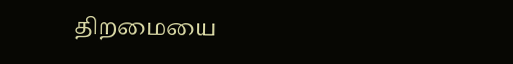திறமையை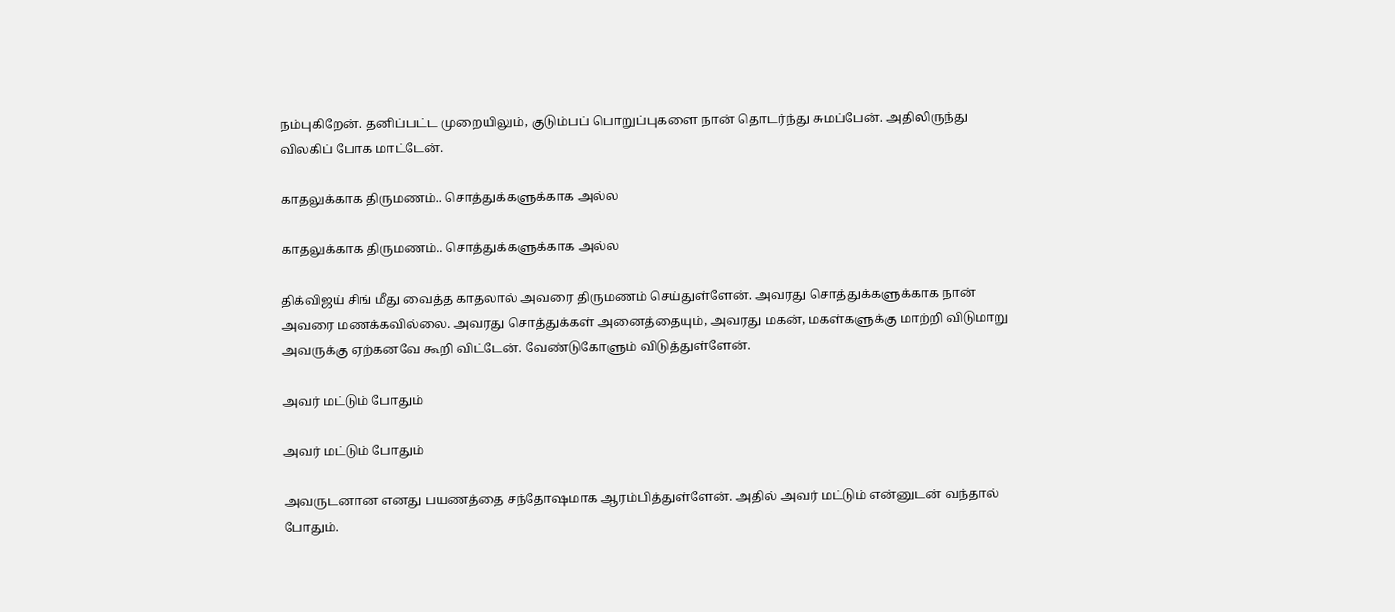நம்புகிறேன். தனிப்பட்ட முறையிலும், குடும்பப் பொறுப்புகளை நான் தொடர்ந்து சுமப்பேன். அதிலிருந்து விலகிப் போக மாட்டேன்.

காதலுக்காக திருமணம்.. சொத்துக்களுக்காக அல்ல

காதலுக்காக திருமணம்.. சொத்துக்களுக்காக அல்ல

திக்விஜய் சிங் மீது வைத்த காதலால் அவரை திருமணம் செய்துள்ளேன். அவரது சொத்துக்களுக்காக நான் அவரை மணக்கவில்லை. அவரது சொத்துக்கள் அனைத்தையும், அவரது மகன், மகள்களுக்கு மாற்றி விடுமாறு அவருக்கு ஏற்கனவே கூறி விட்டேன். வேண்டுகோளும் விடுத்துள்ளேன்.

அவர் மட்டும் போதும்

அவர் மட்டும் போதும்

அவருடனான எனது பயணத்தை சந்தோஷமாக ஆரம்பித்துள்ளேன். அதில் அவர் மட்டும் என்னுடன் வந்தால் போதும்.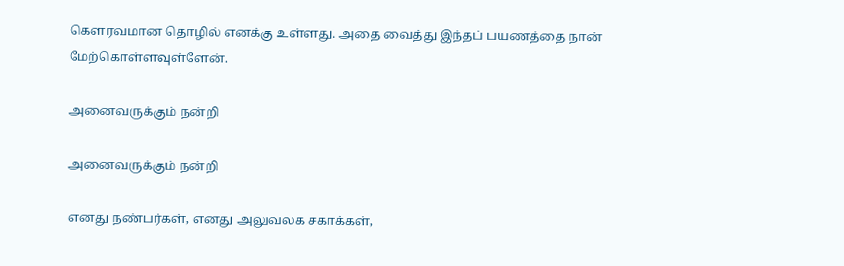கெளரவமான தொழில் எனக்கு உள்ளது. அதை வைத்து இந்தப் பயணத்தை நான் மேற்கொள்ளவுள்ளேன்.

அனைவருக்கும் நன்றி

அனைவருக்கும் நன்றி

எனது நண்பர்கள், எனது அலுவலக சகாக்கள்,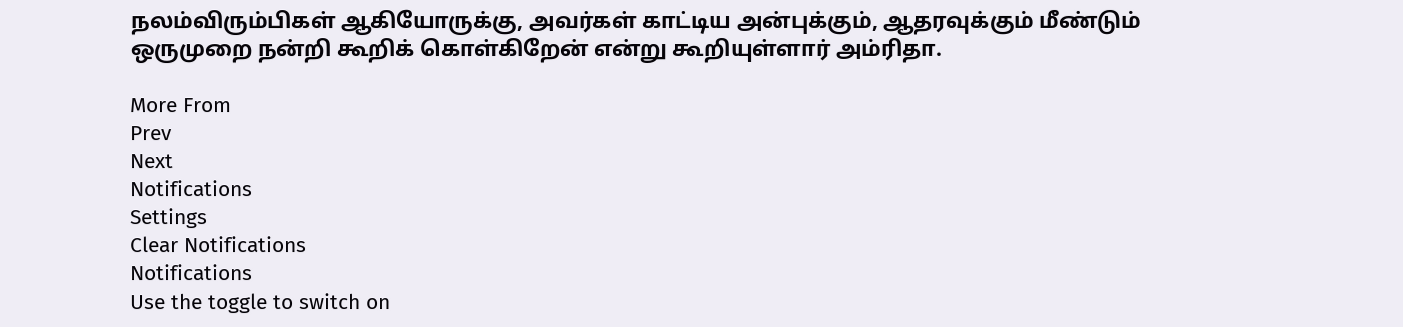நலம்விரும்பிகள் ஆகியோருக்கு, அவர்கள் காட்டிய அன்புக்கும், ஆதரவுக்கும் மீண்டும் ஒருமுறை நன்றி கூறிக் கொள்கிறேன் என்று கூறியுள்ளார் அம்ரிதா.

More From
Prev
Next
Notifications
Settings
Clear Notifications
Notifications
Use the toggle to switch on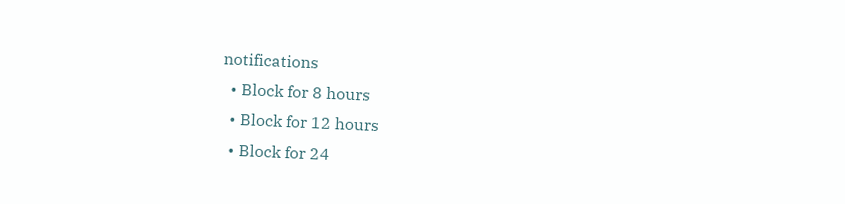notifications
  • Block for 8 hours
  • Block for 12 hours
  • Block for 24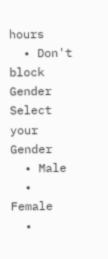hours
  • Don't block
Gender
Select your Gender
  • Male
  • Female
  •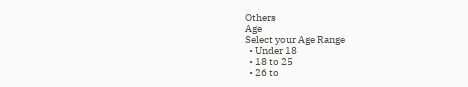Others
Age
Select your Age Range
  • Under 18
  • 18 to 25
  • 26 to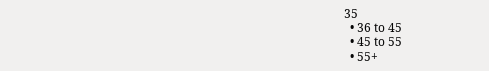35
  • 36 to 45
  • 45 to 55
  • 55+